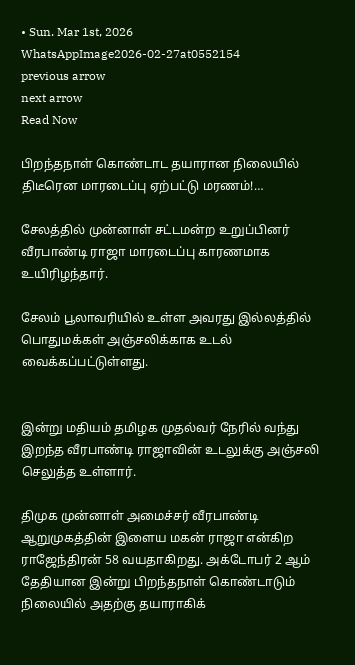• Sun. Mar 1st, 2026
WhatsAppImage2026-02-27at0552154
previous arrow
next arrow
Read Now

பிறந்தநாள் கொண்டாட தயாரான நிலையில் திடீரென மாரடைப்பு ஏற்பட்டு மரணம்!…

சேலத்தில் முன்னாள் சட்டமன்ற உறுப்பினர் வீரபாண்டி ராஜா மாரடைப்பு காரணமாக உயிரிழந்தார்.

சேலம் பூலாவரியில் உள்ள அவரது இல்லத்தில் பொதுமக்கள் அஞ்சலிக்காக உடல் வைக்கப்பட்டுள்ளது.


இன்று மதியம் தமிழக முதல்வர் நேரில் வந்து இறந்த வீரபாண்டி ராஜாவின் உடலுக்கு அஞ்சலி செலுத்த உள்ளார்.

திமுக முன்னாள் அமைச்சர் வீரபாண்டி ஆறுமுகத்தின் இளைய மகன் ராஜா என்கிற ராஜேந்திரன் 58 வயதாகிறது. அக்டோபர் 2 ஆம் தேதியான இன்று பிறந்தநாள் கொண்டாடும் நிலையில் அதற்கு தயாராகிக்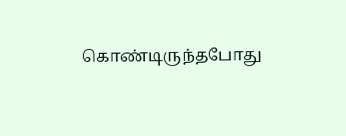கொண்டிருந்தபோது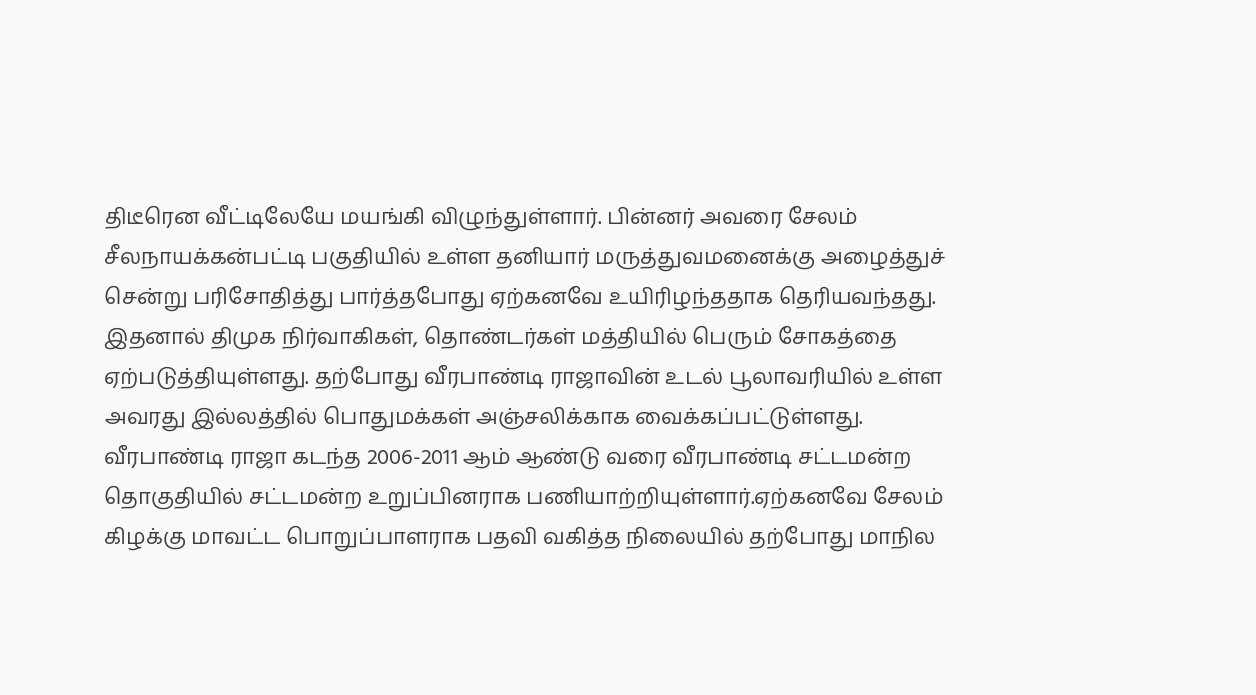திடீரென வீட்டிலேயே மயங்கி விழுந்துள்ளார். பின்னர் அவரை சேலம் சீலநாயக்கன்பட்டி பகுதியில் உள்ள தனியார் மருத்துவமனைக்கு அழைத்துச் சென்று பரிசோதித்து பார்த்தபோது ஏற்கனவே உயிரிழந்ததாக தெரியவந்தது. இதனால் திமுக நிர்வாகிகள், தொண்டர்கள் மத்தியில் பெரும் சோகத்தை ஏற்படுத்தியுள்ளது. தற்போது வீரபாண்டி ராஜாவின் உடல் பூலாவரியில் உள்ள அவரது இல்லத்தில் பொதுமக்கள் அஞ்சலிக்காக வைக்கப்பட்டுள்ளது.
வீரபாண்டி ராஜா கடந்த 2006-2011 ஆம் ஆண்டு வரை வீரபாண்டி சட்டமன்ற தொகுதியில் சட்டமன்ற உறுப்பினராக பணியாற்றியுள்ளார்.ஏற்கனவே சேலம் கிழக்கு மாவட்ட பொறுப்பாளராக பதவி வகித்த நிலையில் தற்போது மாநில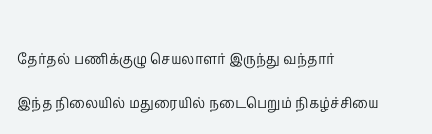தேர்தல் பணிக்குழு செயலாளர் இருந்து வந்தார்

இந்த நிலையில் மதுரையில் நடைபெறும் நிகழ்ச்சியை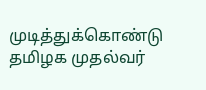முடித்துக்கொண்டு தமிழக முதல்வர்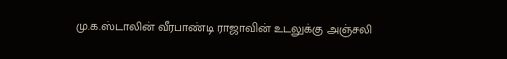மு.க.ஸ்டாலின் வீரபாண்டி ராஜாவின் உடலுக்கு அஞ்சலி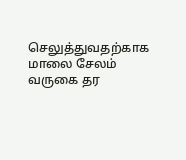செலுத்துவதற்காக மாலை சேலம் வருகை தர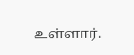உள்ளார்.